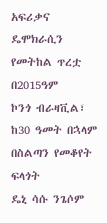አፍሪቃና ዴሞክራሲን የመትከል ጥረቷ በ2015ዓም
ኮንጎ ብራዛቪል፣ ከ30 ዓመት በኋላም በስልጣን የመቆየት ፍላጎት
ዴኒ ሳሱ ንጌሶም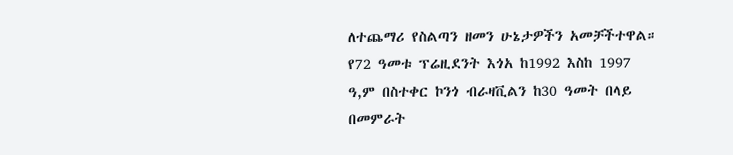ለተጨማሪ የስልጣን ዘመን ሁኔታዎችን አመቻችተዋል። የ72 ዓመቱ ፕሬዚደንት እጎአ ከ1992 እስከ 1997 ዓ,ም በስተቀር ኮንጎ ብራዛቪልን ከ30 ዓመት በላይ በመምራት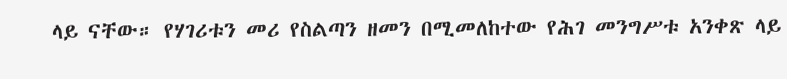ላይ ናቸው። የሃገሪቱን መሪ የስልጣን ዘመን በሚመለከተው የሕገ መንግሥቱ አንቀጽ ላይ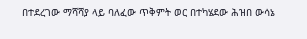በተደረገው ማሻሻያ ላይ ባለፈው ጥቅምት ወር በተካሄደው ሕዝበ ውሳኔ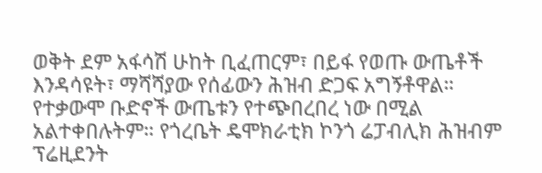ወቅት ደም አፋሳሽ ሁከት ቢፈጠርም፣ በይፋ የወጡ ውጤቶች እንዳሳዩት፣ ማሻሻያው የሰፊውን ሕዝብ ድጋፍ አግኝቶዋል። የተቃውሞ ቡድኖች ውጤቱን የተጭበረበረ ነው በሚል አልተቀበሉትም። የጎረቤት ዴሞክራቲክ ኮንጎ ሬፓብሊክ ሕዝብም ፕሬዚደንት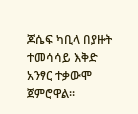ጆሴፍ ካቢላ በያዙት ተመሳሳይ እቅድ አንፃር ተቃውሞ ጀምሮዋል።